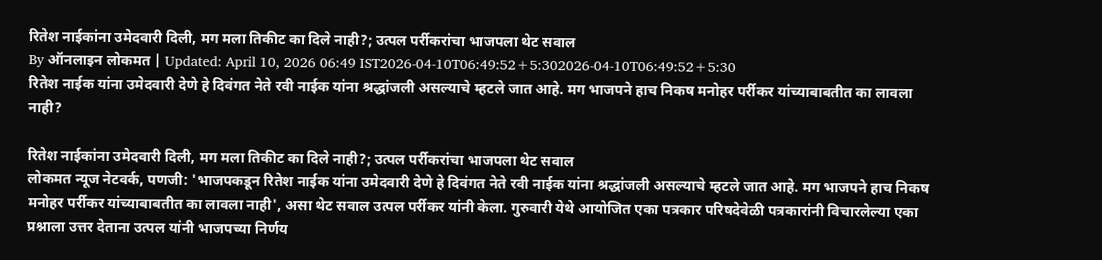रितेश नाईकांना उमेदवारी दिली, मग मला तिकीट का दिले नाही?; उत्पल पर्रीकरांचा भाजपला थेट सवाल
By ऑनलाइन लोकमत | Updated: April 10, 2026 06:49 IST2026-04-10T06:49:52+5:302026-04-10T06:49:52+5:30
रितेश नाईक यांना उमेदवारी देणे हे दिवंगत नेते रवी नाईक यांना श्रद्धांजली असल्याचे म्हटले जात आहे. मग भाजपने हाच निकष मनोहर पर्रीकर यांच्याबाबतीत का लावला नाही?

रितेश नाईकांना उमेदवारी दिली, मग मला तिकीट का दिले नाही?; उत्पल पर्रीकरांचा भाजपला थेट सवाल
लोकमत न्यूज नेटवर्क, पणजी: 'भाजपकडून रितेश नाईक यांना उमेदवारी देणे हे दिवंगत नेते रवी नाईक यांना श्रद्धांजली असल्याचे म्हटले जात आहे. मग भाजपने हाच निकष मनोहर पर्रीकर यांच्याबाबतीत का लावला नाही', असा थेट सवाल उत्पल पर्रीकर यांनी केला. गुरुवारी येथे आयोजित एका पत्रकार परिषदेवेळी पत्रकारांनी विचारलेल्या एका प्रश्नाला उत्तर देताना उत्पल यांनी भाजपच्या निर्णय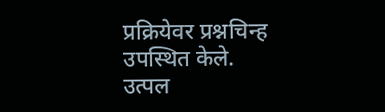प्रक्रियेवर प्रश्नचिन्ह उपस्थित केले.
उत्पल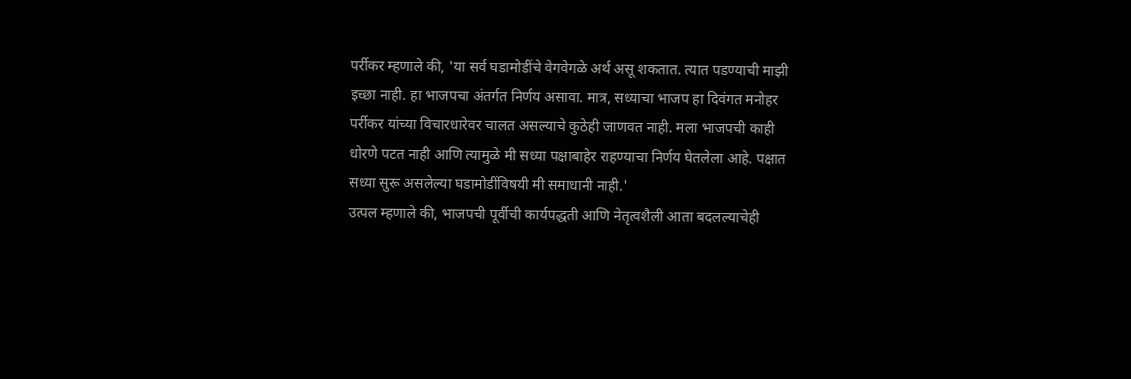पर्रीकर म्हणाले की, 'या सर्व घडामोडींचे वेगवेगळे अर्थ असू शकतात. त्यात पडण्याची माझी इच्छा नाही. हा भाजपचा अंतर्गत निर्णय असावा. मात्र, सध्याचा भाजप हा दिवंगत मनोहर पर्रीकर यांच्या विचारधारेवर चालत असल्याचे कुठेही जाणवत नाही. मला भाजपची काही धोरणे पटत नाही आणि त्यामुळे मी सध्या पक्षाबाहेर राहण्याचा निर्णय घेतलेला आहे. पक्षात सध्या सुरू असलेल्या घडामोडींविषयी मी समाधानी नाही.'
उत्पल म्हणाले की, भाजपची पूर्वीची कार्यपद्धती आणि नेतृत्वशैली आता बदलल्याचेही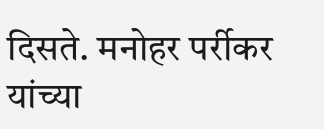दिसते. मनोहर पर्रीकर यांच्या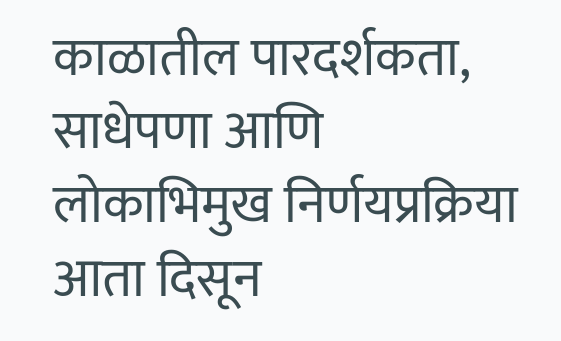काळातील पारदर्शकता, साधेपणा आणि लोकाभिमुख निर्णयप्रक्रिया आता दिसून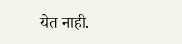येत नाही.